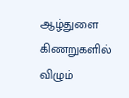ஆழ்துளை கிணறுகளில் விழும்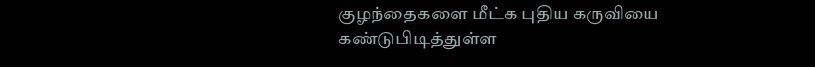குழந்தைகளை மீட்க புதிய கருவியை கண்டுபிடித்துள்ள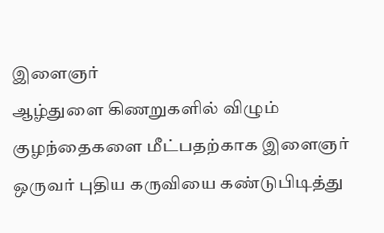இளைஞர்
ஆழ்துளை கிணறுகளில் விழும் குழந்தைகளை மீட்பதற்காக இளைஞர் ஒருவர் புதிய கருவியை கண்டுபிடித்து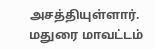அசத்தியுள்ளார். மதுரை மாவட்டம்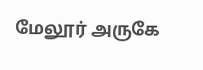மேலூர் அருகே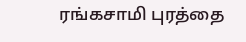ரங்கசாமி புரத்தை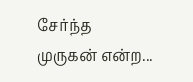சேர்ந்த முருகன் என்ற...